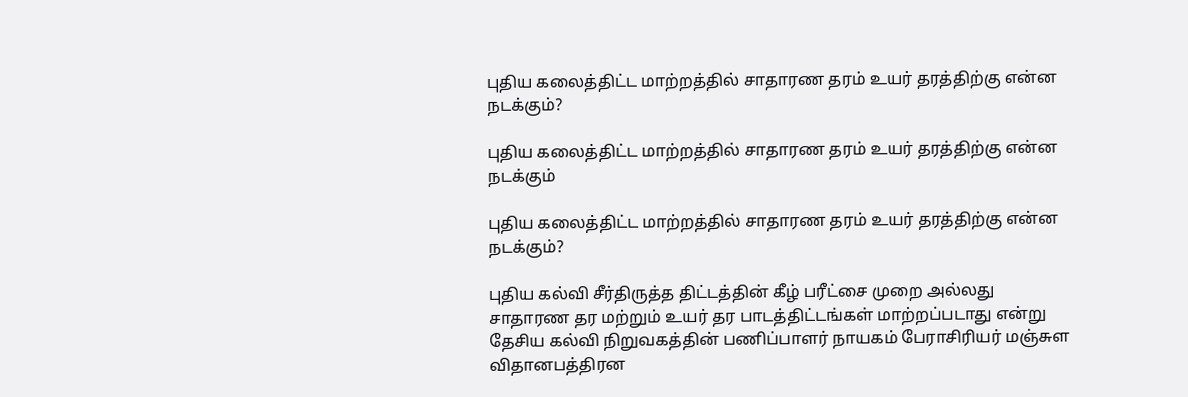புதிய கலைத்திட்ட மாற்றத்தில் சாதாரண தரம் உயர் தரத்திற்கு என்ன நடக்கும்?

புதிய கலைத்திட்ட மாற்றத்தில் சாதாரண தரம் உயர் தரத்திற்கு என்ன நடக்கும்

புதிய கலைத்திட்ட மாற்றத்தில் சாதாரண தரம் உயர் தரத்திற்கு என்ன நடக்கும்?

புதிய கல்வி சீர்திருத்த திட்டத்தின் கீழ் பரீட்சை முறை அல்லது சாதாரண தர மற்றும் உயர் தர பாடத்திட்டங்கள் மாற்றப்படாது என்று தேசிய கல்வி நிறுவகத்தின் பணிப்பாளர் நாயகம் பேராசிரியர் மஞ்சுள விதானபத்திரன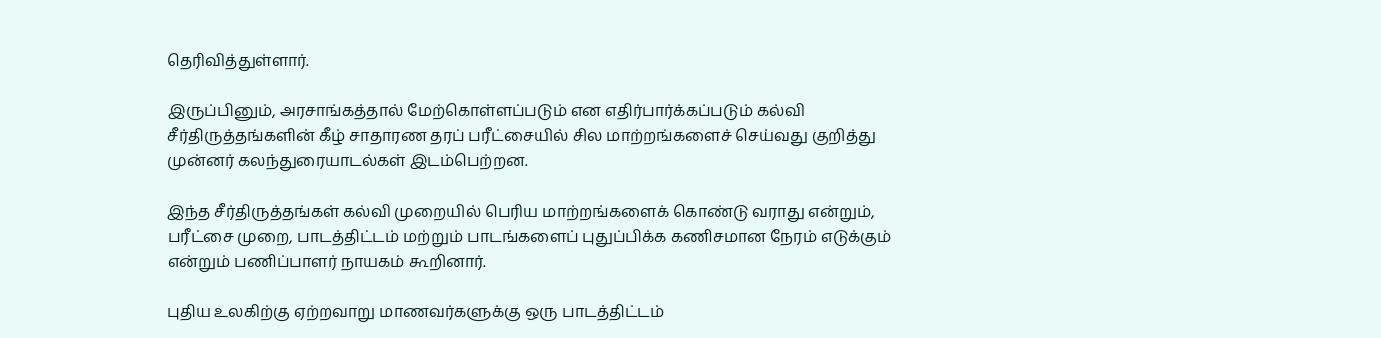தெரிவித்துள்ளார்.

இருப்பினும், அரசாங்கத்தால் மேற்கொள்ளப்படும் என எதிர்பார்க்கப்படும் கல்வி சீர்திருத்தங்களின் கீழ் சாதாரண தரப் பரீட்சையில் சில மாற்றங்களைச் செய்வது குறித்து முன்னர் கலந்துரையாடல்கள் இடம்பெற்றன.

இந்த சீர்திருத்தங்கள் கல்வி முறையில் பெரிய மாற்றங்களைக் கொண்டு வராது என்றும், பரீட்சை முறை, பாடத்திட்டம் மற்றும் பாடங்களைப் புதுப்பிக்க கணிசமான நேரம் எடுக்கும் என்றும் பணிப்பாளர் நாயகம் கூறினார்.

புதிய உலகிற்கு ஏற்றவாறு மாணவர்களுக்கு ஒரு பாடத்திட்டம்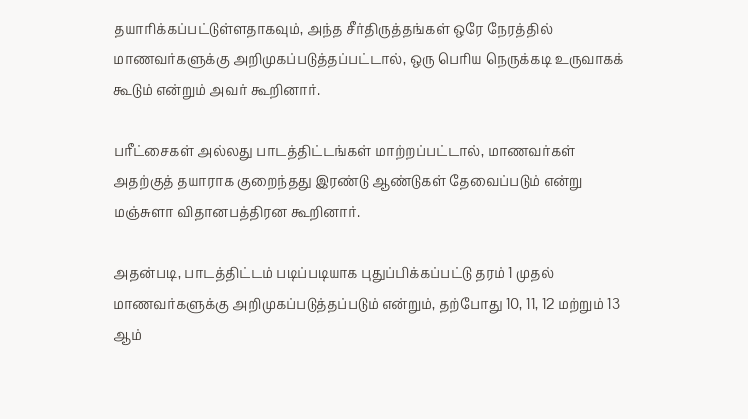தயாரிக்கப்பட்டுள்ளதாகவும், அந்த சீர்திருத்தங்கள் ஒரே நேரத்தில் மாணவர்களுக்கு அறிமுகப்படுத்தப்பட்டால், ஒரு பெரிய நெருக்கடி உருவாகக் கூடும் என்றும் அவர் கூறினார்.

பரீட்சைகள் அல்லது பாடத்திட்டங்கள் மாற்றப்பட்டால், மாணவர்கள் அதற்குத் தயாராக குறைந்தது இரண்டு ஆண்டுகள் தேவைப்படும் என்று மஞ்சுளா விதானபத்திரன கூறினார்.

அதன்படி, பாடத்திட்டம் படிப்படியாக புதுப்பிக்கப்பட்டு தரம் 1 முதல் மாணவர்களுக்கு அறிமுகப்படுத்தப்படும் என்றும், தற்போது 10, 11, 12 மற்றும் 13 ஆம்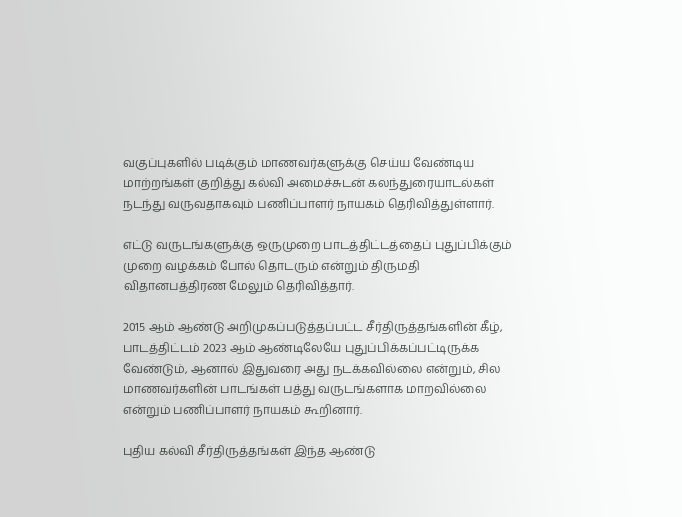வகுப்புகளில் படிக்கும் மாணவர்களுக்கு செய்ய வேண்டிய மாற்றங்கள் குறித்து கல்வி அமைச்சுடன் கலந்துரையாடல்கள் நடந்து வருவதாகவும் பணிப்பாளர் நாயகம் தெரிவித்துள்ளார்.

எட்டு வருடங்களுக்கு ஒருமுறை பாடத்திட்டத்தைப் புதுப்பிக்கும் முறை வழக்கம் போல் தொடரும் என்றும் திருமதி விதானபத்திரண மேலும் தெரிவித்தார்.

2015 ஆம் ஆண்டு அறிமுகப்படுத்தப்பட்ட சீர்திருத்தங்களின் கீழ், பாடத்திட்டம் 2023 ஆம் ஆண்டிலேயே புதுப்பிக்கப்பட்டிருக்க வேண்டும், ஆனால் இதுவரை அது நடக்கவில்லை என்றும், சில மாணவர்களின் பாடங்கள் பத்து வருடங்களாக மாறவில்லை என்றும் பணிப்பாளர் நாயகம் கூறினார்.

புதிய கல்வி சீர்திருத்தங்கள் இந்த ஆண்டு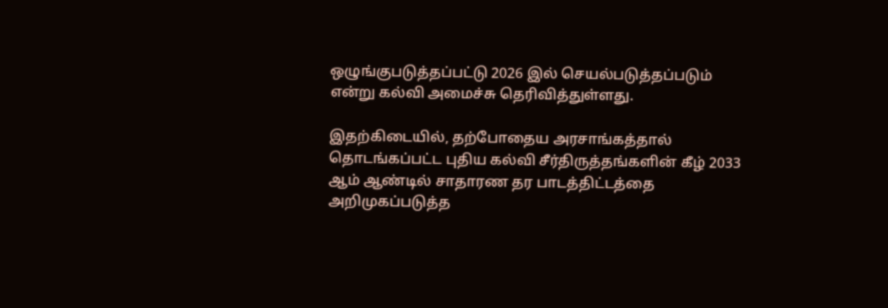ஒழுங்குபடுத்தப்பட்டு 2026 இல் செயல்படுத்தப்படும் என்று கல்வி அமைச்சு தெரிவித்துள்ளது.

இதற்கிடையில், தற்போதைய அரசாங்கத்தால் தொடங்கப்பட்ட புதிய கல்வி சீர்திருத்தங்களின் கீழ் 2033 ஆம் ஆண்டில் சாதாரண தர பாடத்திட்டத்தை அறிமுகப்படுத்த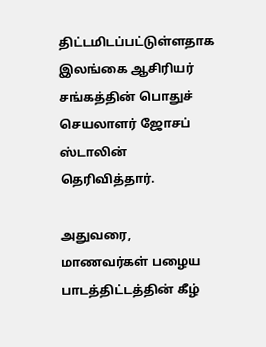திட்டமிடப்பட்டுள்ளதாக இலங்கை ஆசிரியர் சங்கத்தின் பொதுச் செயலாளர் ஜோசப் ஸ்டாலின் தெரிவித்தார்.

அதுவரை, மாணவர்கள் பழைய பாடத்திட்டத்தின் கீழ்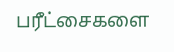பரீட்சைகளை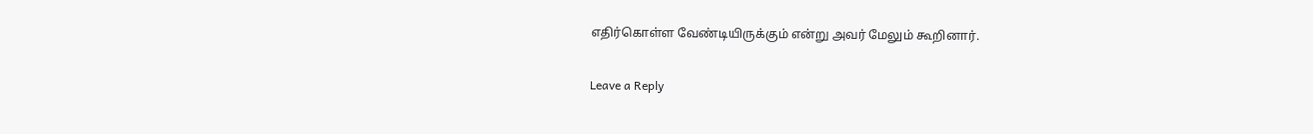எதிர்கொள்ள வேண்டியிருக்கும் என்று அவர் மேலும் கூறினார்.

Leave a Reply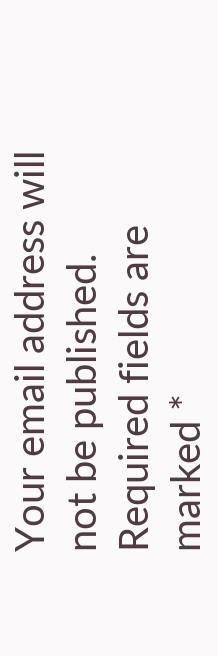Your email address will not be published. Required fields are marked *